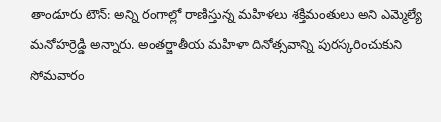తాండూరు టౌన్: అన్ని రంగాల్లో రాణిస్తున్న మహిళలు శక్తిమంతులు అని ఎమ్మెల్యే మనోహర్రెడ్డి అన్నారు. అంతర్జాతీయ మహిళా దినోత్సవాన్ని పురస్కరించుకుని సోమవారం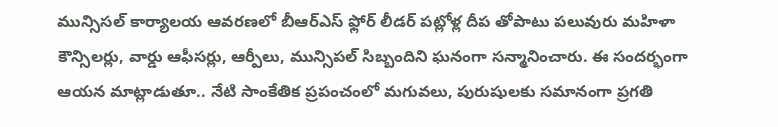మున్సిసల్ కార్యాలయ ఆవరణలో బీఆర్ఎస్ ఫ్లోర్ లీడర్ పట్లోళ్ల దీప తోపాటు పలువురు మహిళా కౌన్సిలర్లు, వార్డు ఆఫీసర్లు, ఆర్పీలు, మున్సిపల్ సిబ్బందిని ఘనంగా సన్మానించారు. ఈ సందర్భంగా ఆయన మాట్లాడుతూ.. నేటి సాంకేతిక ప్రపంచంలో మగువలు, పురుషులకు సమానంగా ప్రగతి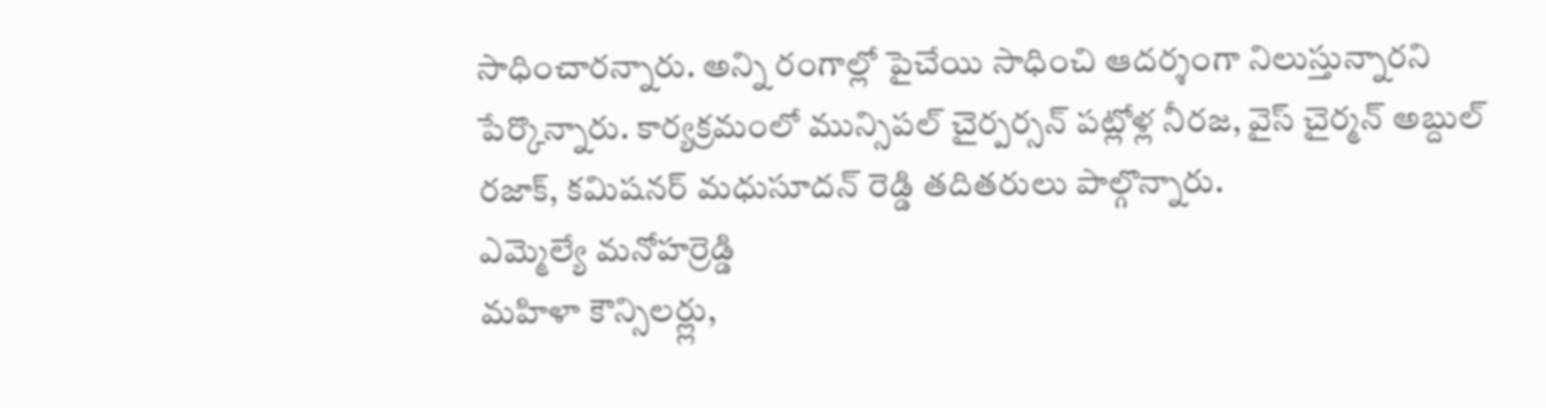సాధించారన్నారు. అన్ని రంగాల్లో పైచేయి సాధించి ఆదర్శంగా నిలుస్తున్నారని పేర్కొన్నారు. కార్యక్రమంలో మున్సిపల్ చైర్పర్సన్ పట్లోళ్ల నీరజ, వైస్ చైర్మన్ అబ్దుల్ రజాక్, కమిషనర్ మధుసూదన్ రెడ్డి తదితరులు పాల్గొన్నారు.
ఎమ్మెల్యే మనోహర్రెడ్డి
మహిళా కౌన్సిలర్ల్లు,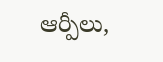ఆర్పీలు,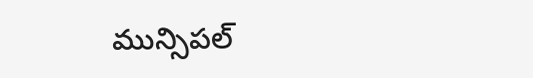మున్సిపల్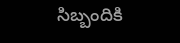సిబ్బందికి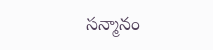సన్మానం